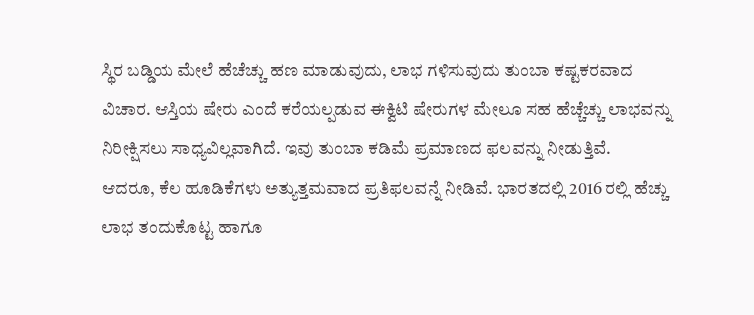ಸ್ಥಿರ ಬಡ್ಡಿಯ ಮೇಲೆ ಹೆಚೆಚ್ಚು ಹಣ ಮಾಡುವುದು, ಲಾಭ ಗಳಿಸುವುದು ತುಂಬಾ ಕಷ್ಟಕರವಾದ ವಿಚಾರ. ಆಸ್ತಿಯ ಷೇರು ಎಂದೆ ಕರೆಯಲ್ಪಡುವ ಈಕ್ವಿಟಿ ಷೇರುಗಳ ಮೇಲೂ ಸಹ ಹೆಚ್ಚೆಚ್ಚು ಲಾಭವನ್ನು ನಿರೀಕ್ಷಿಸಲು ಸಾಧ್ಯವಿಲ್ಲವಾಗಿದೆ. ಇವು ತುಂಬಾ ಕಡಿಮೆ ಪ್ರಮಾಣದ ಫಲವನ್ನು ನೀಡುತ್ತಿವೆ.
ಆದರೂ, ಕೆಲ ಹೂಡಿಕೆಗಳು ಅತ್ಯುತ್ತಮವಾದ ಪ್ರತಿಫಲವನ್ನೆ ನೀಡಿವೆ. ಭಾರತದಲ್ಲಿ 2016 ರಲ್ಲಿ ಹೆಚ್ಚು ಲಾಭ ತಂದುಕೊಟ್ಟ ಹಾಗೂ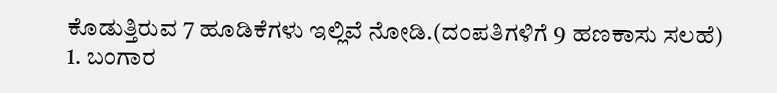ಕೊಡುತ್ತಿರುವ 7 ಹೂಡಿಕೆಗಳು ಇಲ್ಲಿವೆ ನೋಡಿ.(ದಂಪತಿಗಳಿಗೆ 9 ಹಣಕಾಸು ಸಲಹೆ)
1. ಬಂಗಾರ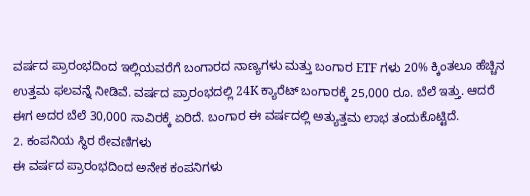ವರ್ಷದ ಪ್ರಾರಂಭದಿಂದ ಇಲ್ಲಿಯವರೆಗೆ ಬಂಗಾರದ ನಾಣ್ಯಗಳು ಮತ್ತು ಬಂಗಾರ ETF ಗಳು 20% ಕ್ಕಿಂತಲೂ ಹೆಚ್ಚಿನ ಉತ್ತಮ ಫಲವನ್ನೆ ನೀಡಿವೆ. ವರ್ಷದ ಪ್ರಾರಂಭದಲ್ಲಿ 24K ಕ್ಯಾರೆಟ್ ಬಂಗಾರಕ್ಕೆ 25,000 ರೂ. ಬೆಲೆ ಇತ್ತು. ಆದರೆ ಈಗ ಅದರ ಬೆಲೆ 30,000 ಸಾವಿರಕ್ಕೆ ಏರಿದೆ. ಬಂಗಾರ ಈ ವರ್ಷದಲ್ಲಿ ಅತ್ಯುತ್ತಮ ಲಾಭ ತಂದುಕೊಟ್ಟಿದೆ.
2. ಕಂಪನಿಯ ಸ್ಥಿರ ಠೇವಣಿಗಳು
ಈ ವರ್ಷದ ಪ್ರಾರಂಭದಿಂದ ಅನೇಕ ಕಂಪನಿಗಳು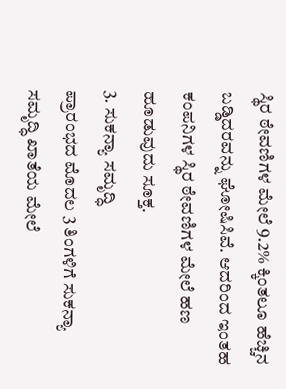ಸ್ಥಿರ ಠೇವಣಿಗಳ ಮೇಲೆ 9.2% ಕ್ಕಿಂತಲೂ ಹೆಚ್ಚಿನ ಬಡ್ಡಿದರವನ್ನು ಘೋಷಿಸಿವೆ. ಆದರಿಂದ ಇಂತಹ ಕಂಪನಿಗಳ ಸ್ಥಿರ ಠೇವಣಿಗಳ ಮೇಲೆ ಹಣ ಹೂಡುವುದು ಸೂಕ್ತ.
3. ಸುಕನ್ಯಾ ಸಮೃದ್ಧಿ
ಪ್ರಾರಂಭದ ಮೊದಲ 3 ತಿಂಗಳಿಗೆ ಸುಕನ್ಯಾ ಸಮೃದ್ಧಿ ಖಾತೆಯ ಮೇಲೆ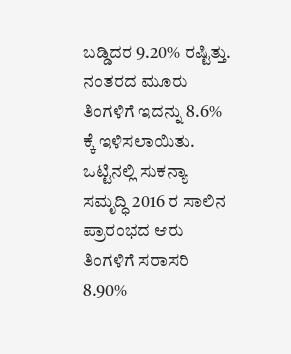ಬಡ್ಡಿದರ 9.20% ರಷ್ಟಿತ್ತು. ನಂತರದ ಮೂರು ತಿಂಗಳಿಗೆ ಇದನ್ನು 8.6% ಕ್ಕೆ ಇಳಿಸಲಾಯಿತು. ಒಟ್ಟಿನಲ್ಲಿ ಸುಕನ್ಯಾ ಸಮೃದ್ಧಿ 2016 ರ ಸಾಲಿನ ಪ್ರಾರಂಭದ ಆರು ತಿಂಗಳಿಗೆ ಸರಾಸರಿ 8.90%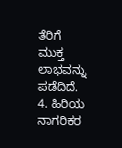ತೆರಿಗೆ ಮುಕ್ತ ಲಾಭವನ್ನು ಪಡೆದಿದೆ.
4. ಹಿರಿಯ ನಾಗರಿಕರ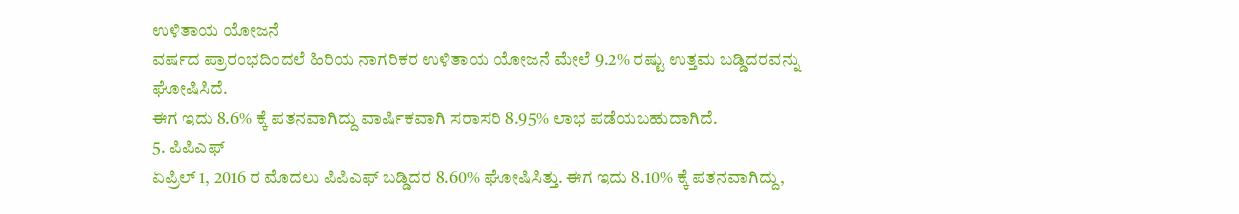ಉಳಿತಾಯ ಯೋಜನೆ
ವರ್ಷದ ಪ್ರಾರಂಭದಿಂದಲೆ ಹಿರಿಯ ನಾಗರಿಕರ ಉಳಿತಾಯ ಯೋಜನೆ ಮೇಲೆ 9.2% ರಷ್ಟು ಉತ್ತಮ ಬಡ್ಡಿದರವನ್ನು ಘೋಷಿಸಿದೆ.
ಈಗ ಇದು 8.6% ಕ್ಕೆ ಪತನವಾಗಿದ್ದು ವಾರ್ಷಿಕವಾಗಿ ಸರಾಸರಿ 8.95% ಲಾಭ ಪಡೆಯಬಹುದಾಗಿದೆ.
5. ಪಿಪಿಎಫ್
ಏಪ್ರಿಲ್ 1, 2016 ರ ಮೊದಲು ಪಿಪಿಎಫ್ ಬಡ್ಡಿದರ 8.60% ಘೋಷಿಸಿತ್ತು. ಈಗ ಇದು 8.10% ಕ್ಕೆ ಪತನವಾಗಿದ್ದು,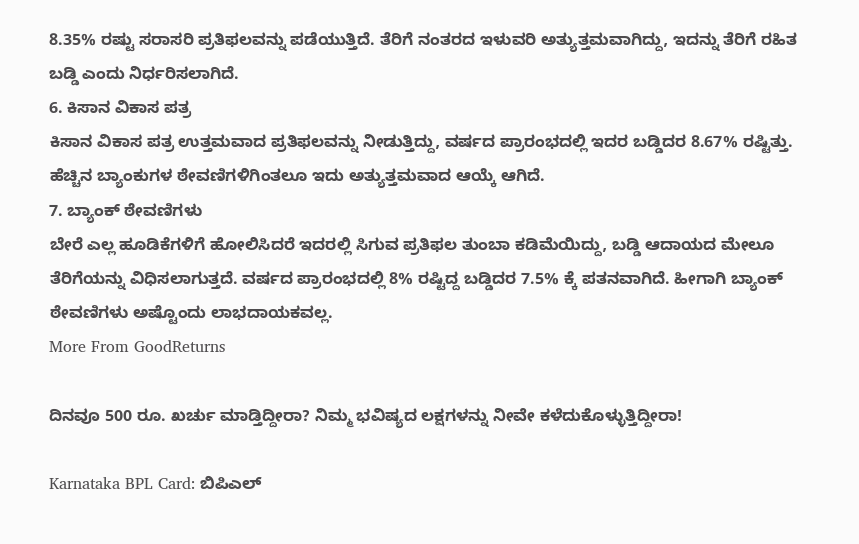8.35% ರಷ್ಟು ಸರಾಸರಿ ಪ್ರತಿಫಲವನ್ನು ಪಡೆಯುತ್ತಿದೆ. ತೆರಿಗೆ ನಂತರದ ಇಳುವರಿ ಅತ್ಯುತ್ತಮವಾಗಿದ್ದು, ಇದನ್ನು ತೆರಿಗೆ ರಹಿತ ಬಡ್ಡಿ ಎಂದು ನಿರ್ಧರಿಸಲಾಗಿದೆ.
6. ಕಿಸಾನ ವಿಕಾಸ ಪತ್ರ
ಕಿಸಾನ ವಿಕಾಸ ಪತ್ರ ಉತ್ತಮವಾದ ಪ್ರತಿಫಲವನ್ನು ನೀಡುತ್ತಿದ್ದು, ವರ್ಷದ ಪ್ರಾರಂಭದಲ್ಲಿ ಇದರ ಬಡ್ಡಿದರ 8.67% ರಷ್ಟಿತ್ತು. ಹೆಚ್ಚಿನ ಬ್ಯಾಂಕುಗಳ ಠೇವಣಿಗಳಿಗಿಂತಲೂ ಇದು ಅತ್ಯುತ್ತಮವಾದ ಆಯ್ಕೆ ಆಗಿದೆ.
7. ಬ್ಯಾಂಕ್ ಠೇವಣಿಗಳು
ಬೇರೆ ಎಲ್ಲ ಹೂಡಿಕೆಗಳಿಗೆ ಹೋಲಿಸಿದರೆ ಇದರಲ್ಲಿ ಸಿಗುವ ಪ್ರತಿಫಲ ತುಂಬಾ ಕಡಿಮೆಯಿದ್ದು, ಬಡ್ಡಿ ಆದಾಯದ ಮೇಲೂ ತೆರಿಗೆಯನ್ನು ವಿಧಿಸಲಾಗುತ್ತದೆ. ವರ್ಷದ ಪ್ರಾರಂಭದಲ್ಲಿ 8% ರಷ್ಟಿದ್ದ ಬಡ್ಡಿದರ 7.5% ಕ್ಕೆ ಪತನವಾಗಿದೆ. ಹೀಗಾಗಿ ಬ್ಯಾಂಕ್ ಠೇವಣಿಗಳು ಅಷ್ಟೊಂದು ಲಾಭದಾಯಕವಲ್ಲ.
More From GoodReturns

ದಿನವೂ 500 ರೂ. ಖರ್ಚು ಮಾಡ್ತಿದ್ದೀರಾ? ನಿಮ್ಮ ಭವಿಷ್ಯದ ಲಕ್ಷಗಳನ್ನು ನೀವೇ ಕಳೆದುಕೊಳ್ಳುತ್ತಿದ್ದೀರಾ!

Karnataka BPL Card: ಬಿಪಿಎಲ್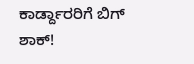ಕಾರ್ಡ್ದಾರರಿಗೆ ಬಿಗ್ ಶಾಕ್!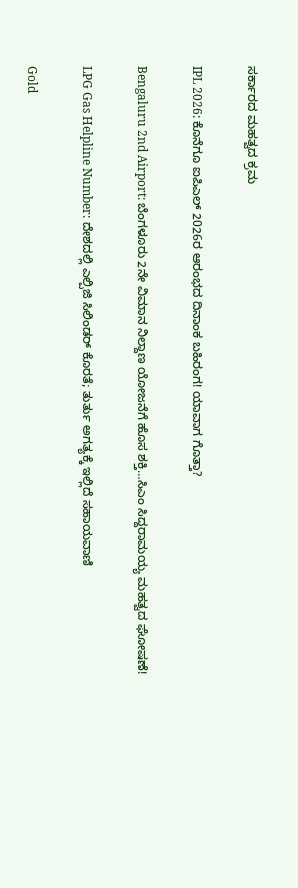ಸರ್ಕಾರದ ಮಹತ್ವದ ಕ್ರಮ

IPL 2026: ಕೊನೆಗೂ ಐಪಿಎಲ್ 2026ರ ಆರಂಭದ ದಿನಾಂಕ ಬಹಿರಂಗ! ಯಾವಾಗ ಗೊತ್ತಾ?

Bengaluru 2nd Airport: ಬೆಂಗಳೂರು 2ನೇ ವಿಮಾನ ನಿಲ್ದಾಣ ಯೋಜನೆಗೆ ಹೊಸ ಶಕ್ತಿ…ಸಿಎಂ ಸಿದ್ದರಾಮಯ್ಯ ಮಹತ್ವದ ಘೋಷಣೆ!

LPG Gas Helpline Number: ದೇಶದಲ್ಲಿ ಎಲ್ಪಿಜಿ ಸಿಲಿಂಡರ್ ಕೊರತೆ; ತುರ್ತು ಅಗತ್ಯಕ್ಕೆ ಇಲ್ಲಿದೆ ಸಹಾಯವಾಣಿ

Gold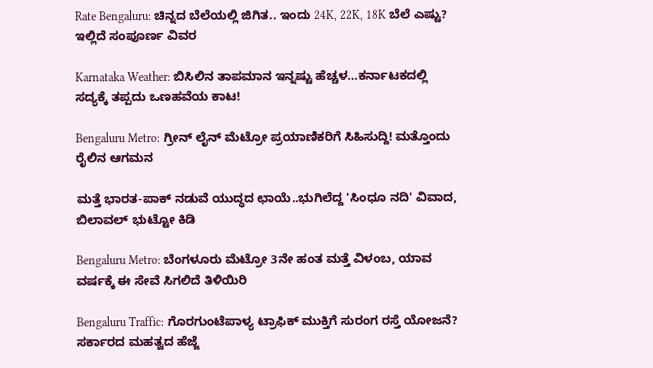Rate Bengaluru: ಚಿನ್ನದ ಬೆಲೆಯಲ್ಲಿ ಜಿಗಿತ.. ಇಂದು 24K, 22K, 18K ಬೆಲೆ ಎಷ್ಟು? ಇಲ್ಲಿದೆ ಸಂಪೂರ್ಣ ವಿವರ

Karnataka Weather: ಬಿಸಿಲಿನ ತಾಪಮಾನ ಇನ್ನಷ್ಟು ಹೆಚ್ಚಳ…ಕರ್ನಾಟಕದಲ್ಲಿ ಸದ್ಯಕ್ಕೆ ತಪ್ಪದು ಒಣಹವೆಯ ಕಾಟ!

Bengaluru Metro: ಗ್ರೀನ್ ಲೈನ್ ಮೆಟ್ರೋ ಪ್ರಯಾಣಿಕರಿಗೆ ಸಿಹಿಸುದ್ದಿ! ಮತ್ತೊಂದು ರೈಲಿನ ಆಗಮನ

ಮತ್ತೆ ಭಾರತ-ಪಾಕ್ ನಡುವೆ ಯುದ್ಧದ ಛಾಯೆ..ಭುಗಿಲೆದ್ದ 'ಸಿಂಧೂ ನದಿ' ವಿವಾದ, ಬಿಲಾವಲ್ ಭುಟ್ಟೋ ಕಿಡಿ

Bengaluru Metro: ಬೆಂಗಳೂರು ಮೆಟ್ರೋ 3ನೇ ಹಂತ ಮತ್ತೆ ವಿಳಂಬ, ಯಾವ ವರ್ಷಕ್ಕೆ ಈ ಸೇವೆ ಸಿಗಲಿದೆ ತಿಳಿಯಿರಿ

Bengaluru Traffic: ಗೊರಗುಂಟೆಪಾಳ್ಯ ಟ್ರಾಫಿಕ್ ಮುಕ್ತಿಗೆ ಸುರಂಗ ರಸ್ತೆ ಯೋಜನೆ? ಸರ್ಕಾರದ ಮಹತ್ವದ ಹೆಜ್ಜೆ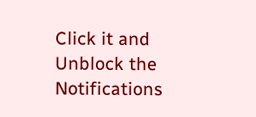Click it and Unblock the Notifications